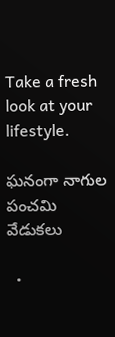Take a fresh look at your lifestyle.

ఘనంగా నాగుల పంచమి వేడుకలు

  •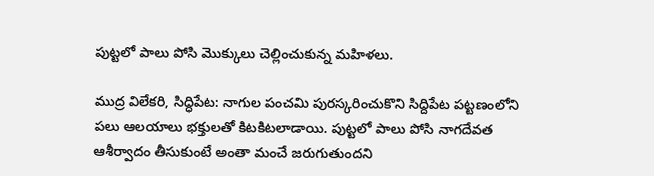పుట్టలో పాలు పోసి మొక్కులు చెల్లించుకున్న మహిళలు.

ముద్ర విలేకరి, సిద్ధిపేట: నాగుల పంచమి పురస్కరించుకొని సిద్దిపేట పట్టణంలోని పలు ఆలయాలు భక్తులతో కిటకిటలాడాయి. పుట్టలో పాలు పోసి నాగదేవత ఆశీర్వాదం తీసుకుంటే అంతా మంచే జరుగుతుందని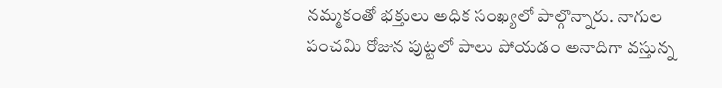నమ్మకంతో భక్తులు అధిక సంఖ్యలో పాల్గొన్నారు. నాగుల పంచమి రోజున పుట్టలో పాలు పోయడం అనాదిగా వస్తున్న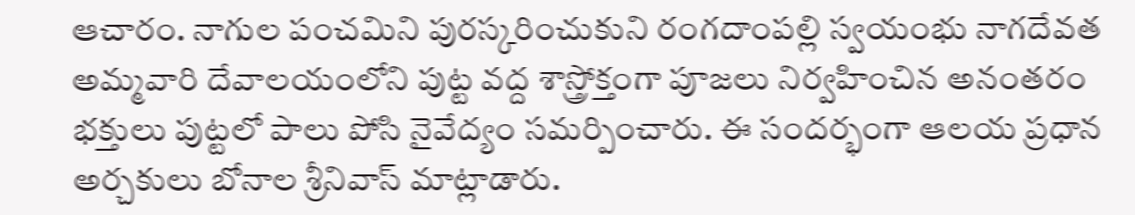ఆచారం. నాగుల పంచమిని పురస్కరించుకుని రంగదాంపల్లి స్వయంభు నాగదేవత అమ్మవారి దేవాలయంలోని పుట్ట వద్ద శాస్త్రోక్తంగా పూజలు నిర్వహించిన అనంతరం భక్తులు పుట్టలో పాలు పోసి నైవేద్యం సమర్పించారు. ఈ సందర్భంగా ఆలయ ప్రధాన అర్చకులు బోనాల శ్రీనివాస్ మాట్లాడారు.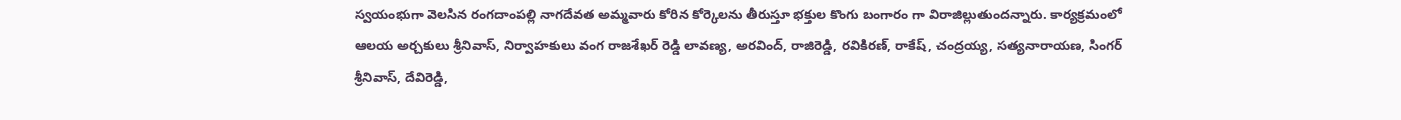స్వయంభుగా వెలసిన రంగదాంపల్లి నాగదేవత అమ్మవారు కోరిన కోర్కెలను తీరుస్తూ భక్తుల కొంగు బంగారం గా విరాజిల్లుతుందన్నారు. కార్యక్రమంలో ఆలయ అర్చకులు శ్రీనివాస్, నిర్వాహకులు వంగ రాజశేఖర్ రెడ్డి లావణ్య, అరవింద్, రాజిరెడ్డి, రవికిరణ్, రాకేష్, చంద్రయ్య, సత్యనారాయణ, సింగర్ శ్రీనివాస్, దేవిరెడ్డి,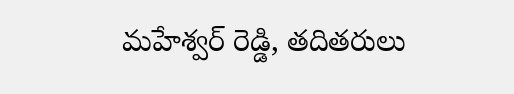మహేశ్వర్ రెడ్డి, తదితరులు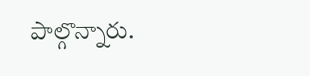పాల్గొన్నారు.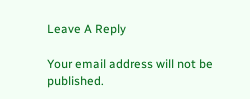Leave A Reply

Your email address will not be published.